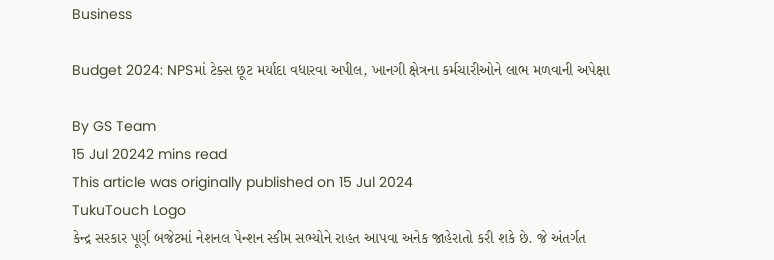Business

Budget 2024: NPSમાં ટેક્સ છૂટ મર્યાદા વધારવા અપીલ, ખાનગી ક્ષેત્રના કર્મચારીઓને લાભ મળવાની અપેક્ષા

By GS Team
15 Jul 20242 mins read
This article was originally published on 15 Jul 2024
TukuTouch Logo
કેન્દ્ર સરકાર પૂર્ણ બજેટમાં નેશનલ પેન્શન સ્કીમ સભ્યોને રાહત આપવા અનેક જાહેરાતો કરી શકે છે. જે અંતર્ગત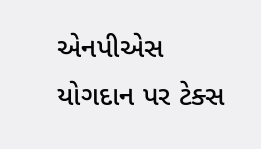એનપીએસ યોગદાન પર ટેક્સ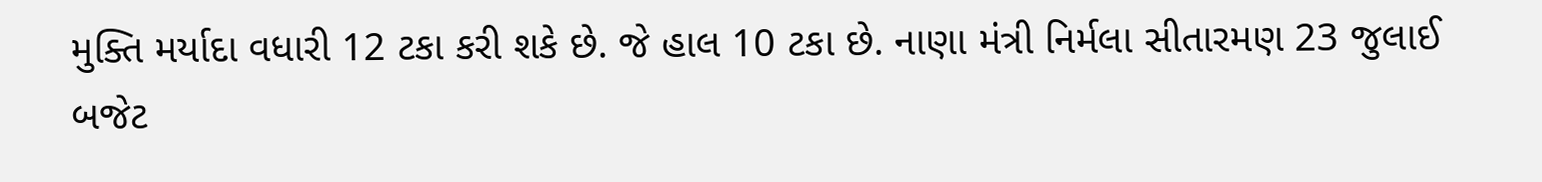મુક્તિ મર્યાદા વધારી 12 ટકા કરી શકે છે. જે હાલ 10 ટકા છે. નાણા મંત્રી નિર્મલા સીતારમણ 23 જુલાઈ બજેટ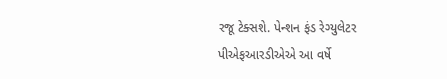રજૂ ટેક્સશે. પેન્શન ફંડ રેગ્યુલેટર પીએફઆરડીએએ આ વર્ષે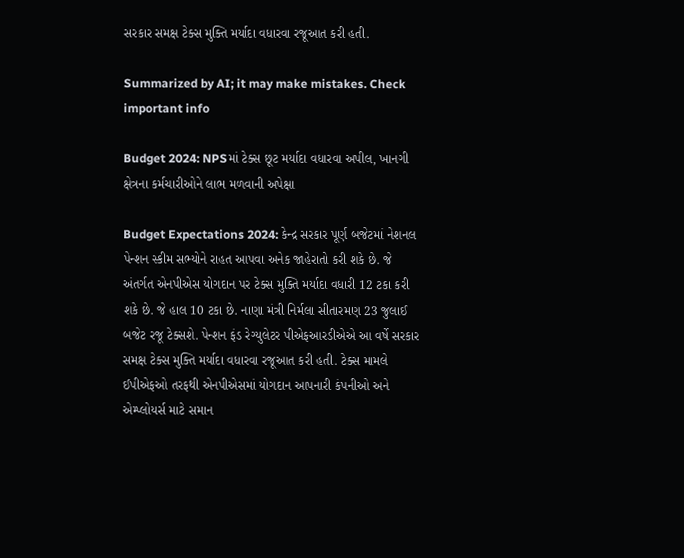સરકાર સમક્ષ ટેક્સ મુક્તિ મર્યાદા વધારવા રજૂઆત કરી હતી.

Summarized by AI; it may make mistakes. Check important info

Budget 2024: NPSમાં ટેક્સ છૂટ મર્યાદા વધારવા અપીલ, ખાનગી ક્ષેત્રના કર્મચારીઓને લાભ મળવાની અપેક્ષા

Budget Expectations 2024: કેન્દ્ર સરકાર પૂર્ણ બજેટમાં નેશનલ પેન્શન સ્કીમ સભ્યોને રાહત આપવા અનેક જાહેરાતો કરી શકે છે. જે અંતર્ગત એનપીએસ યોગદાન પર ટેક્સ મુક્તિ મર્યાદા વધારી 12 ટકા કરી શકે છે. જે હાલ 10 ટકા છે. નાણા મંત્રી નિર્મલા સીતારમણ 23 જુલાઈ બજેટ રજૂ ટેક્સશે. પેન્શન ફંડ રેગ્યુલેટર પીએફઆરડીએએ આ વર્ષે સરકાર સમક્ષ ટેક્સ મુક્તિ મર્યાદા વધારવા રજૂઆત કરી હતી. ટેક્સ મામલે ઈપીએફઓ તરફથી એનપીએસમાં યોગદાન આપનારી કંપનીઓ અને એમ્પ્લોયર્સ માટે સમાન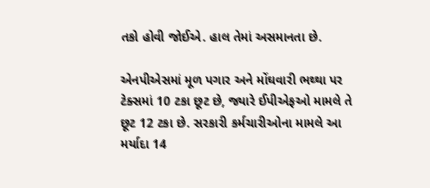તકો હોવી જોઈએ. હાલ તેમાં અસમાનતા છે.

એનપીએસમાં મૂળ પગાર અને મોંઘવારી ભથ્થા પર ટેક્સમાં 10 ટકા છૂટ છે, જ્યારે ઈપીએફઓ મામલે તે છૂટ 12 ટકા છે. સરકારી કર્મચારીઓના મામલે આ મર્યાદા 14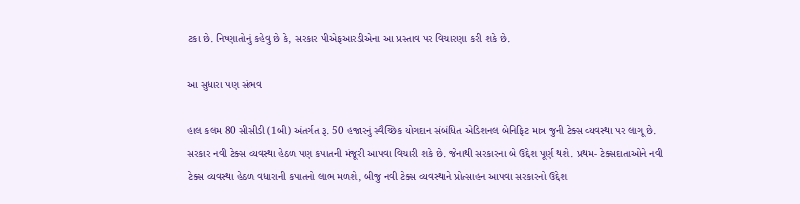ટકા છે. નિષ્ણાતોનું કહેવુ છે કે, સરકાર પીએફઆરડીએના આ પ્રસ્તાવ પર વિચારણા કરી શકે છે.

આ સુધારા પણ સંભવ

હાલ કલમ 80 સીસીડી (1બી) અંતર્ગત રૂ. 50 હજારનું સ્વૈચ્છિક યોગદાન સંબંધિત એડિશનલ બેનિફિટ માત્ર જુની ટેક્સ વ્યવસ્થા પર લાગૂ છે. સરકાર નવી ટેક્સ વ્યવસ્થા હેઠળ પણ કપાતની મંજૂરી આપવા વિચારી શકે છે. જેનાથી સરકારના બે ઉદ્દેશ પૂર્ણ થશે. પ્રથમ- ટેક્સદાતાઓને નવી ટેક્સ વ્યવસ્થા હેઠળ વધારાની કપાતનો લાભ મળશે, બીજુ નવી ટેક્સ વ્યવસ્થાને પ્રોત્સાહન આપવા સરકારનો ઉદ્દેશ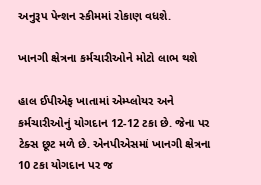અનુરૂપ પેન્શન સ્કીમમાં રોકાણ વધશે.

ખાનગી ક્ષેત્રના કર્મચારીઓને મોટો લાભ થશે

હાલ ઈપીએફ ખાતામાં એમ્પ્લોયર અને કર્મચારીઓનું યોગદાન 12-12 ટકા છે. જેના પર ટેક્સ છૂટ મળે છે. એનપીએસમાં ખાનગી ક્ષેત્રના 10 ટકા યોગદાન પર જ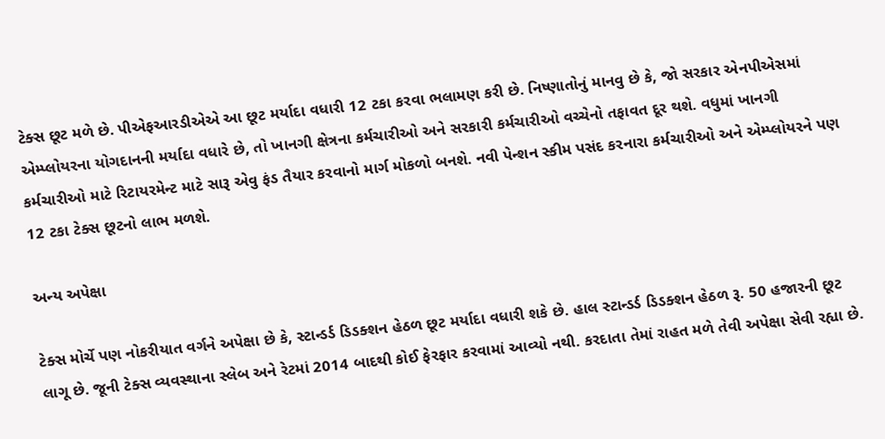ટેક્સ છૂટ મળે છે. પીએફઆરડીએએ આ છૂટ મર્યાદા વધારી 12 ટકા કરવા ભલામણ કરી છે. નિષ્ણાતોનું માનવુ છે કે, જો સરકાર એનપીએસમાં એમ્પ્લોયરના યોગદાનની મર્યાદા વધારે છે, તો ખાનગી ક્ષેત્રના કર્મચારીઓ અને સરકારી કર્મચારીઓ વચ્ચેનો તફાવત દૂર થશે. વધુમાં ખાનગી કર્મચારીઓ માટે રિટાયરમેન્ટ માટે સારૂ એવુ ફંડ તૈયાર કરવાનો માર્ગ મોકળો બનશે. નવી પેન્શન સ્કીમ પસંદ કરનારા કર્મચારીઓ અને એમ્પ્લોયરને પણ 12 ટકા ટેક્સ છૂટનો લાભ મળશે.

અન્ય અપેક્ષા

ટેક્સ મોર્ચે પણ નોકરીયાત વર્ગને અપેક્ષા છે કે, સ્ટાન્ડર્ડ ડિડક્શન હેઠળ છૂટ મર્યાદા વધારી શકે છે. હાલ સ્ટાન્ડર્ડ ડિડક્શન હેઠળ રૂ. 50 હજારની છૂટ લાગૂ છે. જૂની ટેક્સ વ્યવસ્થાના સ્લેબ અને રેટમાં 2014 બાદથી કોઈ ફેરફાર કરવામાં આવ્યો નથી. કરદાતા તેમાં રાહત મળે તેવી અપેક્ષા સેવી રહ્યા છે.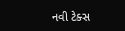નવી ટેક્સ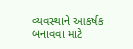વ્યવસ્થાને આકર્ષક બનાવવા માટે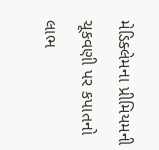મેડિક્લેમના પ્રીમિયમની ચૂકવણી પર કપાતનો લાભ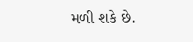મળી શકે છે.